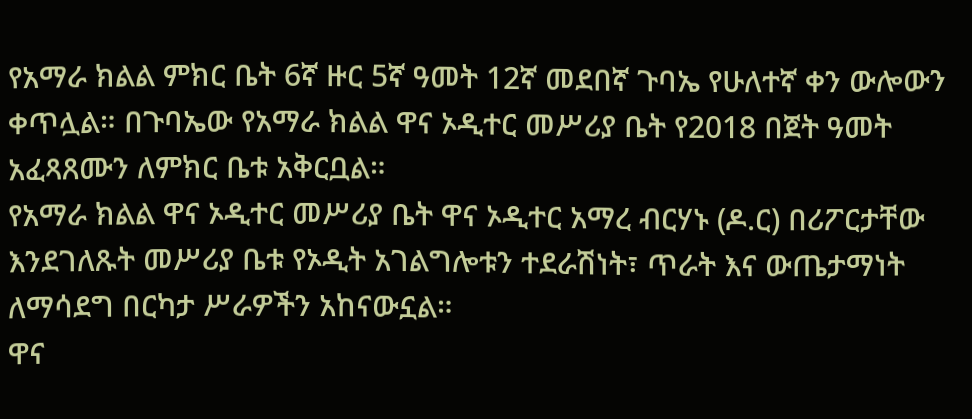የአማራ ክልል ምክር ቤት 6ኛ ዙር 5ኛ ዓመት 12ኛ መደበኛ ጉባኤ የሁለተኛ ቀን ውሎውን ቀጥሏል። በጉባኤው የአማራ ክልል ዋና ኦዲተር መሥሪያ ቤት የ2018 በጀት ዓመት አፈጻጸሙን ለምክር ቤቱ አቅርቧል።
የአማራ ክልል ዋና ኦዲተር መሥሪያ ቤት ዋና ኦዲተር አማረ ብርሃኑ (ዶ.ር) በሪፖርታቸው እንደገለጹት መሥሪያ ቤቱ የኦዲት አገልግሎቱን ተደራሽነት፣ ጥራት እና ውጤታማነት ለማሳደግ በርካታ ሥራዎችን አከናውኗል።
ዋና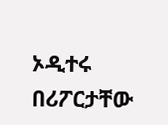ኦዲተሩ በሪፖርታቸው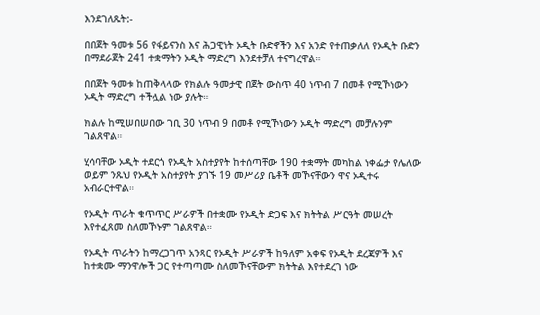እንደገለጹት:-

በበጀት ዓመቱ 56 የፋይናንስ እና ሕጋዊነት ኦዲት ቡድኖችን እና አንድ የተጠቃለለ የኦዲት ቡድን በማደራጀት 241 ተቋማትን ኦዲት ማድረግ እንደተቻለ ተናግረዋል።

በበጀት ዓመቱ ከጠቅላላው የክልሉ ዓመታዊ በጀት ውስጥ 40 ነጥብ 7 በመቶ የሚኾነውን ኦዲት ማድረግ ተችሏል ነው ያሉት።

ክልሉ ከሚሠበሠበው ገቢ 30 ነጥብ 9 በመቶ የሚኾነውን ኦዲት ማድረግ መቻሉንም ገልጸዋል።

ሂሳባቸው ኦዲት ተደርጎ የኦዲት አስተያየት ከተሰጣቸው 190 ተቋማት መካከል ነቀፌታ የሌለው ወይም ንጹህ የኦዲት አስተያየት ያገኙ 19 መሥሪያ ቤቶች መኾናቸውን ዋና ኦዲተሩ አብራርተዋል።

የኦዲት ጥራት ቁጥጥር ሥራዎች በተቋሙ የኦዲት ድጋፍ እና ክትትል ሥርዓት መሠረት እየተፈጸመ ስለመኾኑም ገልጸዋል።

የኦዲት ጥራትን ከማረጋገጥ አንጻር የኦዲት ሥራዎች ከዓለም አቀፍ የኦዲት ደረጃዎች እና ከተቋሙ ማንዋሎች ጋር የተጣጣሙ ስለመኾናቸውም ክትትል እየተደረገ ነው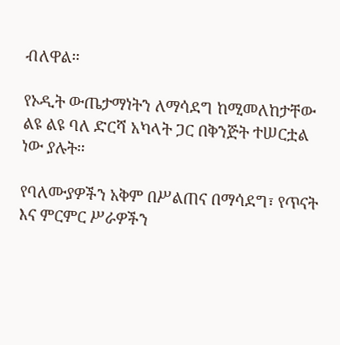ብለዋል።

የኦዲት ውጤታማነትን ለማሳደግ ከሚመለከታቸው ልዩ ልዩ ባለ ድርሻ አካላት ጋር በቅንጅት ተሠርቷል ነው ያሉት።

የባለሙያዎችን አቅም በሥልጠና በማሳደግ፣ የጥናት እና ምርምር ሥራዎችን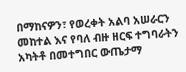በማከናዎን፣ የወረቀት አልባ አሠራርን መከተል እና የባለ ብዙ ዘርፍ ተግባራትን አካትቶ በመተግበር ውጤታማ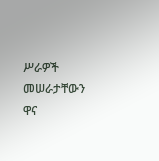ሥራዎች መሠራታቸውን ዋና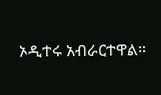ኦዲተሩ አብራርተዋል።